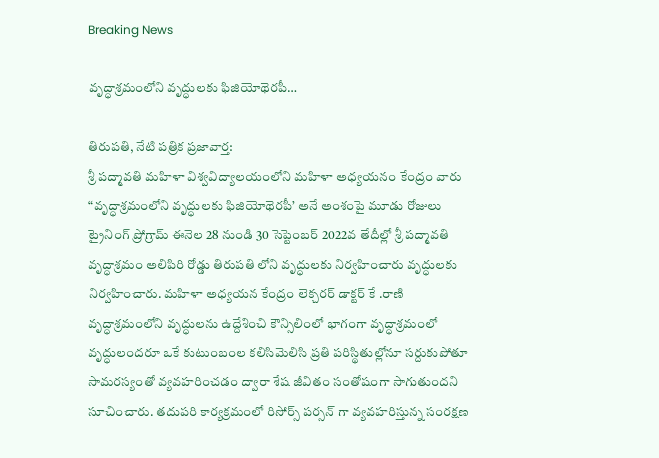Breaking News

వృద్ధాశ్రమంలోని వృద్ధులకు ఫిజియోథెరపీ…

తిరుపతి, నేటి పత్రిక ప్రజావార్త:
శ్రీ పద్మావతి మహిళా విశ్వవిద్యాలయంలోని మహిళా అధ్యయనం కేంద్రం వారు “వృద్ధాశ్రమంలోని వృద్ధులకు ఫిజియోథెరపీ’ అనే అంశంపై మూడు రోజులు ట్రైనింగ్ ప్రోగ్రామ్ ఈనెల 28 నుండి 30 సెప్టెంబర్ 2022వ తేదీల్లో శ్రీ పద్మావతి వృద్ధాశ్రమం అలిపిరి రోడ్డు తిరుపతి లోని వృద్ధులకు నిర్వహించారు వృద్ధులకు నిర్వహించారు. మహిళా అధ్యయన కేంద్రం లెక్చరర్ డాక్టర్ కే .రాణి వృద్ధాశ్రమంలోని వృద్ధులను ఉద్దేశించి కౌన్సిలింలో భాగంగా వృద్ధాశ్రమంలో వృద్ధులందరూ ఒకే కుటుంబంల కలిసిమెలిసి ప్రతి పరిస్థితుల్లోనూ సర్దుకుపోతూ సామరస్యంతో వ్యవహరించడం ద్వారా శేష జీవితం సంతోషంగా సాగుతుందని సూచించారు. తదుపరి కార్యక్రమంలో రిసోర్స్ పర్సన్ గా వ్యవహరిస్తున్న సంరక్షణ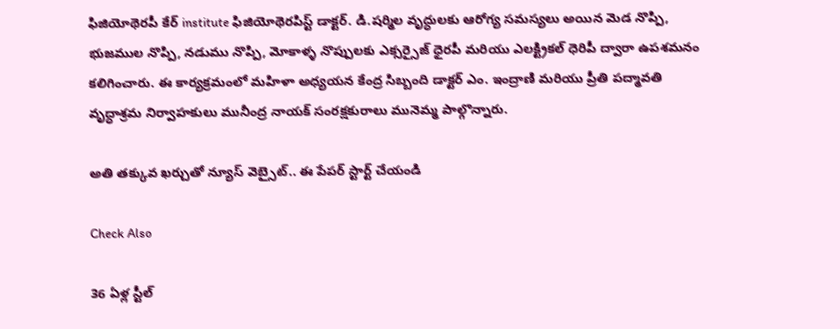ఫిజియోథెరపీ కేర్ institute ఫిజియోథెరపిస్ట్ డాక్టర్. డి.షర్మిల వృద్ధులకు ఆరోగ్య సమస్యలు అయిన మెడ నొప్పి, భుజముల నొప్పి, నడుము నొప్పి, మోకాళ్ళ నొప్పులకు ఎక్సర్సైజ్ ధైరపీ మరియు ఎలక్ట్రికల్ ధెరిపీ ద్వారా ఉపశమనం కలిగించారు. ఈ కార్యక్రమంలో మహిళా అధ్యయన కేంద్ర సిబ్బంది డాక్టర్ ఎం. ఇంద్రాణి మరియు ప్రీతి పద్మావతి వృద్ధాశ్రమ నిర్వాహకులు మునీంద్ర నాయక్ సంరక్షకురాలు మునెమ్మ పాల్గొన్నారు.

అతి తక్కువ ఖర్చుతో న్యూస్ వెబ్సైట్.. ఈ పేపర్ స్టార్ట్ చేయండి

Check Also

36 ఏళ్ల స్టీల్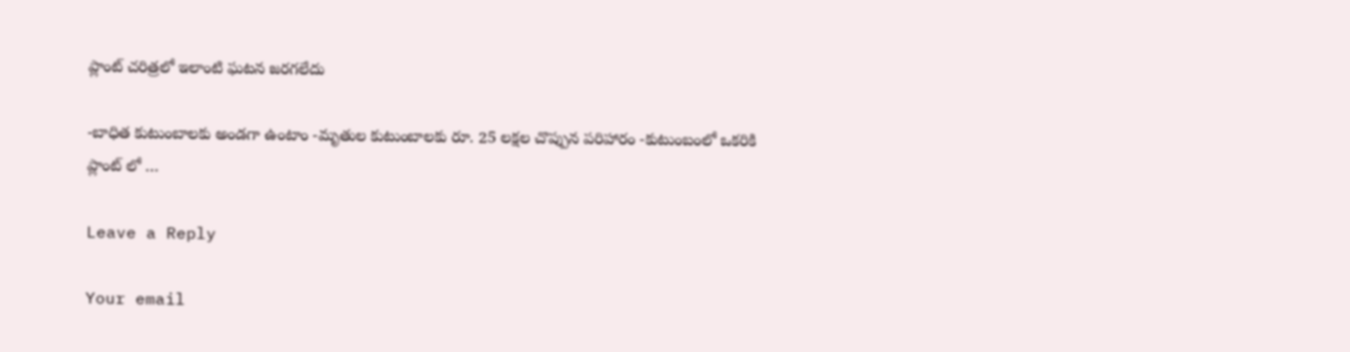ప్లాంట్ చరిత్రలో ఇలాంటి ఘటన జరగలేదు

-బాధిత కుటుంబాలకు అండగా ఉంటాం -మృతుల కుటుంబాలకు రూ. 25 లక్షల చొప్పున పరిహారం -కుటుంబంలో ఒకరికి ప్లాంట్ లో …

Leave a Reply

Your email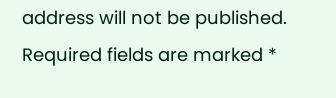address will not be published. Required fields are marked *